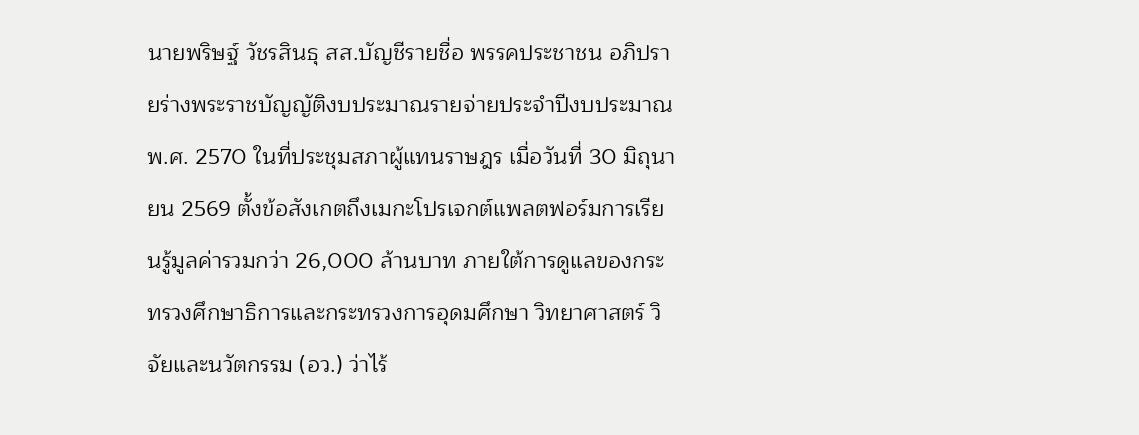นายพริษฐ์ วัชรสินธุ สส.บัญชีรายชื่อ พรรคประชาชน อภิปรายร่างพระราชบัญญัติงบประมาณรายจ่ายประจำปีงบประมาณ พ.ศ. 2570 ในที่ประชุมสภาผู้แทนราษฎร เมื่อวันที่ 30 มิถุนายน 2569 ตั้งข้อสังเกตถึงเมกะโปรเจกต์แพลตฟอร์มการเรียนรู้มูลค่ารวมกว่า 26,000 ล้านบาท ภายใต้การดูแลของกระทรวงศึกษาธิการและกระทรวงการอุดมศึกษา วิทยาศาสตร์ วิจัยและนวัตกรรม (อว.) ว่าไร้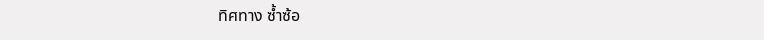ทิศทาง ซ้ำซ้อ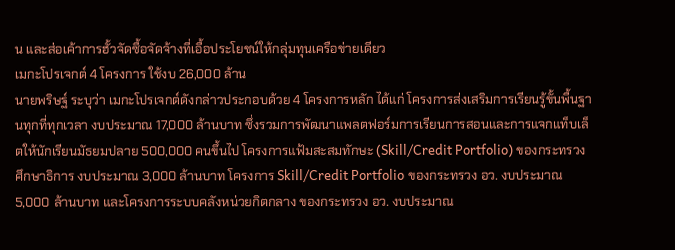น และส่อเค้าการฮั้วจัดซื้อจัดจ้างที่เอื้อประโยชน์ให้กลุ่มทุนเครือข่ายเดียว
เมกะโปรเจกต์ 4 โครงการ ใช้งบ 26,000 ล้าน
นายพริษฐ์ ระบุว่า เมกะโปรเจกต์ดังกล่าวประกอบด้วย 4 โครงการหลัก ได้แก่ โครงการส่งเสริมการเรียนรู้ขั้นพื้นฐานทุกที่ทุกเวลา งบประมาณ 17,000 ล้านบาท ซึ่งรวมการพัฒนาแพลตฟอร์มการเรียนการสอนและการแจกแท็บเล็ตให้นักเรียนมัธยมปลาย 500,000 คนขึ้นไป โครงการแฟ้มสะสมทักษะ (Skill/Credit Portfolio) ของกระทรวงศึกษาธิการ งบประมาณ 3,000 ล้านบาท โครงการ Skill/Credit Portfolio ของกระทรวง อว. งบประมาณ 5,000 ล้านบาท และโครงการระบบคลังหน่วยกิตกลาง ของกระทรวง อว. งบประมาณ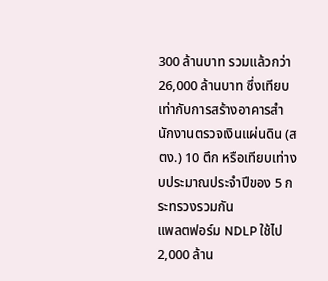300 ล้านบาท รวมแล้วกว่า 26,000 ล้านบาท ซึ่งเทียบเท่ากับการสร้างอาคารสำนักงานตรวจเงินแผ่นดิน (สตง.) 10 ตึก หรือเทียบเท่างบประมาณประจำปีของ 5 กระทรวงรวมกัน
แพลตฟอร์ม NDLP ใช้ไป 2,000 ล้าน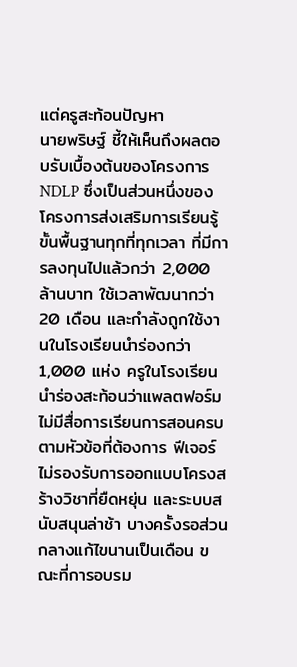แต่ครูสะท้อนปัญหา
นายพริษฐ์ ชี้ให้เห็นถึงผลตอบรับเบื้องต้นของโครงการ NDLP ซึ่งเป็นส่วนหนึ่งของโครงการส่งเสริมการเรียนรู้ขั้นพื้นฐานทุกที่ทุกเวลา ที่มีการลงทุนไปแล้วกว่า 2,000 ล้านบาท ใช้เวลาพัฒนากว่า 20 เดือน และกำลังถูกใช้งานในโรงเรียนนำร่องกว่า 1,000 แห่ง ครูในโรงเรียนนำร่องสะท้อนว่าแพลตฟอร์มไม่มีสื่อการเรียนการสอนครบตามหัวข้อที่ต้องการ ฟีเจอร์ไม่รองรับการออกแบบโครงสร้างวิชาที่ยืดหยุ่น และระบบสนับสนุนล่าช้า บางครั้งรอส่วนกลางแก้ไขนานเป็นเดือน ขณะที่การอบรม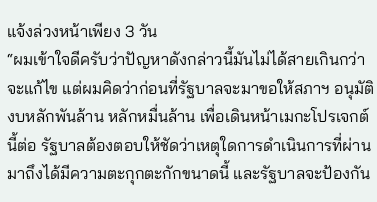แจ้งล่วงหน้าเพียง 3 วัน
“ผมเข้าใจดีครับว่าปัญหาดังกล่าวนี้มันไม่ได้สายเกินกว่าจะแก้ไข แต่ผมคิดว่าก่อนที่รัฐบาลจะมาขอให้สภาฯ อนุมัติงบหลักพันล้าน หลักหมื่นล้าน เพื่อเดินหน้าเมกะโปรเจกต์นี้ต่อ รัฐบาลต้องตอบให้ชัดว่าเหตุใดการดำเนินการที่ผ่านมาถึงได้มีความตะกุกตะกักขนาดนี้ และรัฐบาลจะป้องกัน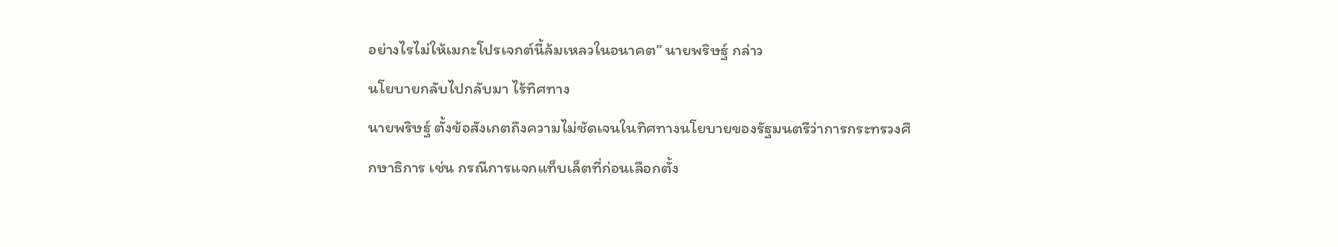อย่างไรไม่ให้เมกะโปรเจกต์นี้ล้มเหลวในอนาคต” นายพริษฐ์ กล่าว
นโยบายกลับไปกลับมา ไร้ทิศทาง
นายพริษฐ์ ตั้งข้อสังเกตถึงความไม่ชัดเจนในทิศทางนโยบายของรัฐมนตรีว่าการกระทรวงศึกษาธิการ เช่น กรณีการแจกแท็บเล็ตที่ก่อนเลือกตั้ง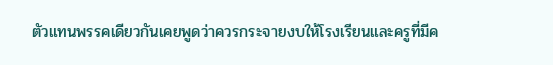ตัวแทนพรรคเดียวกันเคยพูดว่าควรกระจายงบให้โรงเรียนและครูที่มีค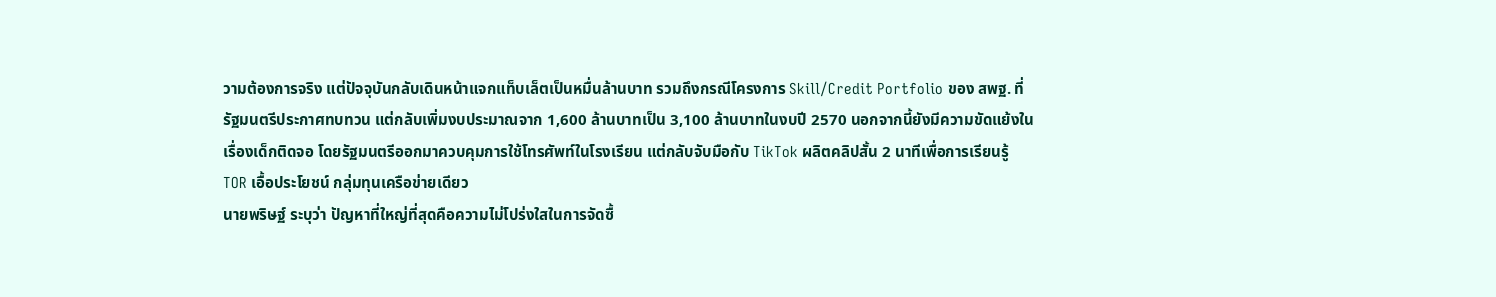วามต้องการจริง แต่ปัจจุบันกลับเดินหน้าแจกแท็บเล็ตเป็นหมื่นล้านบาท รวมถึงกรณีโครงการ Skill/Credit Portfolio ของ สพฐ. ที่รัฐมนตรีประกาศทบทวน แต่กลับเพิ่มงบประมาณจาก 1,600 ล้านบาทเป็น 3,100 ล้านบาทในงบปี 2570 นอกจากนี้ยังมีความขัดแย้งในเรื่องเด็กติดจอ โดยรัฐมนตรีออกมาควบคุมการใช้โทรศัพท์ในโรงเรียน แต่กลับจับมือกับ TikTok ผลิตคลิปสั้น 2 นาทีเพื่อการเรียนรู้
TOR เอื้อประโยชน์ กลุ่มทุนเครือข่ายเดียว
นายพริษฐ์ ระบุว่า ปัญหาที่ใหญ่ที่สุดคือความไม่โปร่งใสในการจัดซื้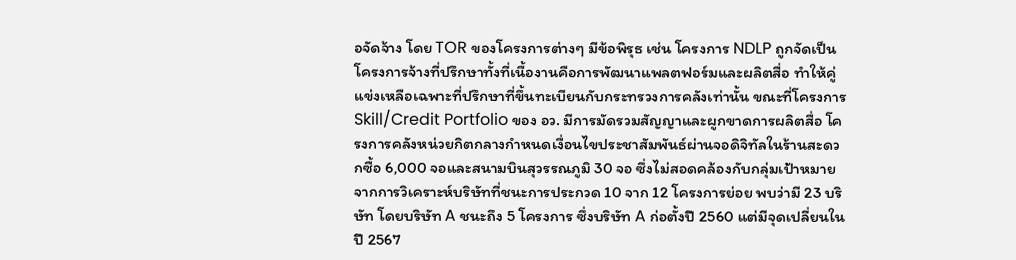อจัดจ้าง โดย TOR ของโครงการต่างๆ มีข้อพิรุธ เช่น โครงการ NDLP ถูกจัดเป็นโครงการจ้างที่ปรึกษาทั้งที่เนื้องานคือการพัฒนาแพลตฟอร์มและผลิตสื่อ ทำให้คู่แข่งเหลือเฉพาะที่ปรึกษาที่ขึ้นทะเบียนกับกระทรวงการคลังเท่านั้น ขณะที่โครงการ Skill/Credit Portfolio ของ อว. มีการมัดรวมสัญญาและผูกขาดการผลิตสื่อ โครงการคลังหน่วยกิตกลางกำหนดเงื่อนไขประชาสัมพันธ์ผ่านจอดิจิทัลในร้านสะดวกซื้อ 6,000 จอและสนามบินสุวรรณภูมิ 30 จอ ซึ่งไม่สอดคล้องกับกลุ่มเป้าหมาย
จากการวิเคราะห์บริษัทที่ชนะการประกวด 10 จาก 12 โครงการย่อย พบว่ามี 23 บริษัท โดยบริษัท A ชนะถึง 5 โครงการ ซึ่งบริษัท A ก่อตั้งปี 2560 แต่มีจุดเปลี่ยนในปี 2567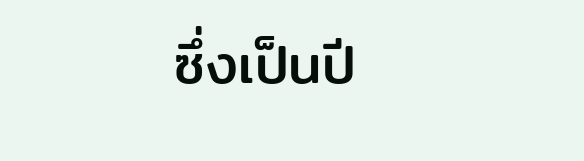ซึ่งเป็นปี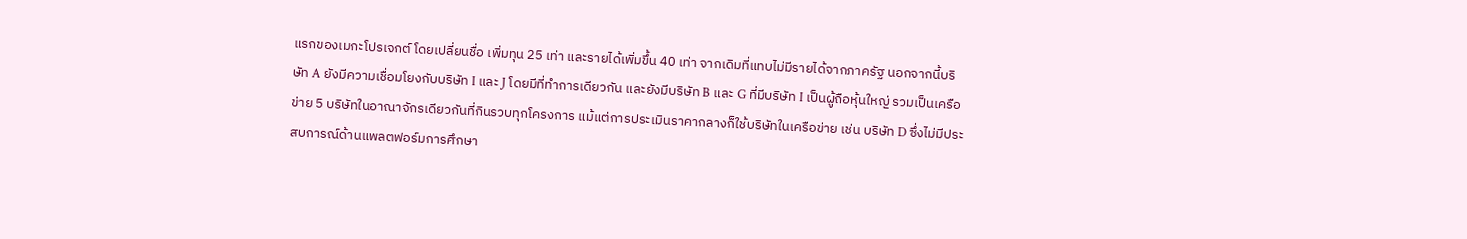แรกของเมกะโปรเจกต์ โดยเปลี่ยนชื่อ เพิ่มทุน 25 เท่า และรายได้เพิ่มขึ้น 40 เท่า จากเดิมที่แทบไม่มีรายได้จากภาครัฐ นอกจากนี้บริษัท A ยังมีความเชื่อมโยงกับบริษัท I และ J โดยมีที่ทำการเดียวกัน และยังมีบริษัท B และ G ที่มีบริษัท I เป็นผู้ถือหุ้นใหญ่ รวมเป็นเครือข่าย 5 บริษัทในอาณาจักรเดียวกันที่กินรวบทุกโครงการ แม้แต่การประเมินราคากลางก็ใช้บริษัทในเครือข่าย เช่น บริษัท D ซึ่งไม่มีประสบการณ์ด้านแพลตฟอร์มการศึกษา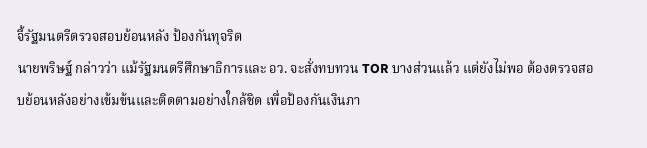จี้รัฐมนตรีตรวจสอบย้อนหลัง ป้องกันทุจริต
นายพริษฐ์ กล่าวว่า แม้รัฐมนตรีศึกษาธิการและ อว. จะสั่งทบทวน TOR บางส่วนแล้ว แต่ยังไม่พอ ต้องตรวจสอบย้อนหลังอย่างเข้มข้นและติดตามอย่างใกล้ชิด เพื่อป้องกันเงินภา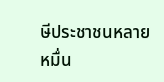ษีประชาชนหลายหมื่น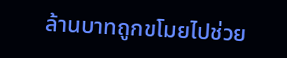ล้านบาทถูกขโมยไปช่วย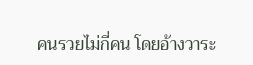คนรวยไม่กี่คน โดยอ้างวาระ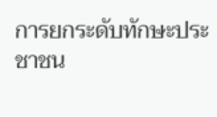การยกระดับทักษะประชาชน